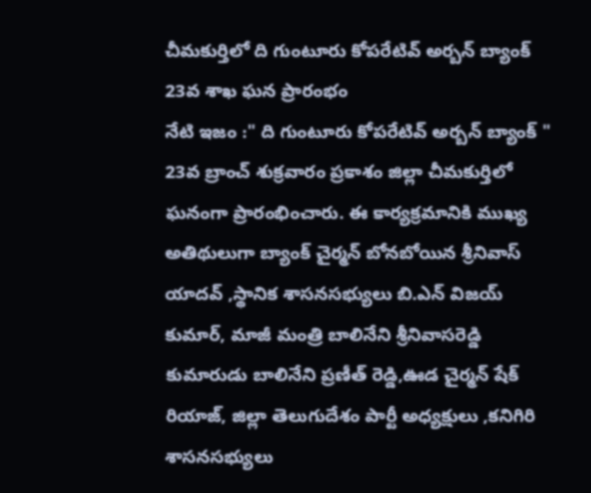చీమకుర్తిలో ది గుంటూరు కోపరేటివ్ అర్బన్ బ్యాంక్ 23వ శాఖ ఘన ప్రారంభం
నేటి ఇజం :" ది గుంటూరు కోపరేటివ్ అర్బన్ బ్యాంక్ " 23వ బ్రాంచ్ శుక్రవారం ప్రకాశం జిల్లా చీమకుర్తిలో ఘనంగా ప్రారంభించారు. ఈ కార్యక్రమానికి ముఖ్య అతిథులుగా బ్యాంక్ చైర్మన్ బోనబోయిన శ్రీనివాస్ యాదవ్ ,స్థానిక శాసనసభ్యులు బి.ఎన్ విజయ్ కుమార్, మాజీ మంత్రి బాలినేని శ్రీనివాసరెడ్డి కుమారుడు బాలినేని ప్రణీత్ రెడ్డి,ఊడ చైర్మన్ షేక్ రియాజ్, జిల్లా తెలుగుదేశం పార్టీ అధ్యక్షులు ,కనిగిరి శాసనసభ్యులు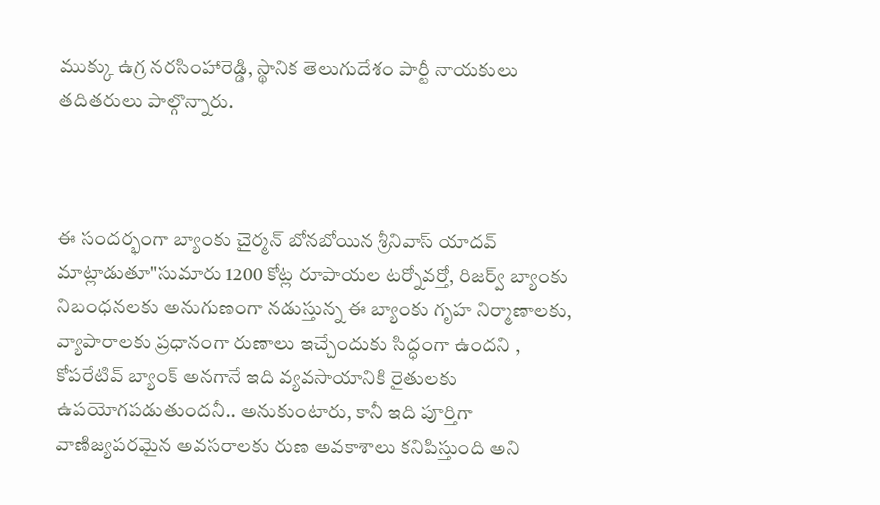ముక్కు ఉగ్ర నరసింహారెడ్డి, స్థానిక తెలుగుదేశం పార్టీ నాయకులు తదితరులు పాల్గొన్నారు.



ఈ సందర్భంగా బ్యాంకు చైర్మన్ బోనబోయిన శ్రీనివాస్ యాదవ్ మాట్లాడుతూ"సుమారు 1200 కోట్ల రూపాయల టర్నోవర్తో, రిజర్వ్ బ్యాంకు నిబంధనలకు అనుగుణంగా నడుస్తున్న ఈ బ్యాంకు గృహ నిర్మాణాలకు, వ్యాపారాలకు ప్రధానంగా రుణాలు ఇచ్చేందుకు సిద్ధంగా ఉందని , కోపరేటివ్ బ్యాంక్ అనగానే ఇది వ్యవసాయానికి రైతులకు ఉపయోగపడుతుందనీ.. అనుకుంటారు, కానీ ఇది పూర్తిగా వాణిజ్యపరమైన అవసరాలకు రుణ అవకాశాలు కనిపిస్తుంది అని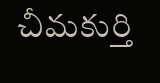చీమకుర్తి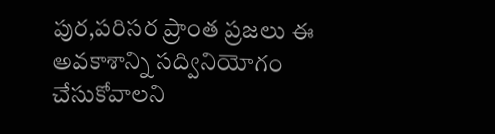పుర,పరిసర ప్రాంత ప్రజలు ఈ అవకాశాన్ని సద్వినియోగం చేసుకోవాలని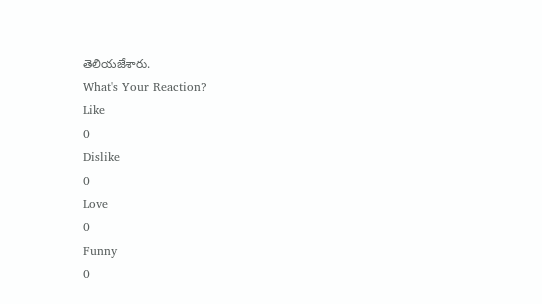తెలియజేశారు.
What's Your Reaction?
Like
0
Dislike
0
Love
0
Funny
0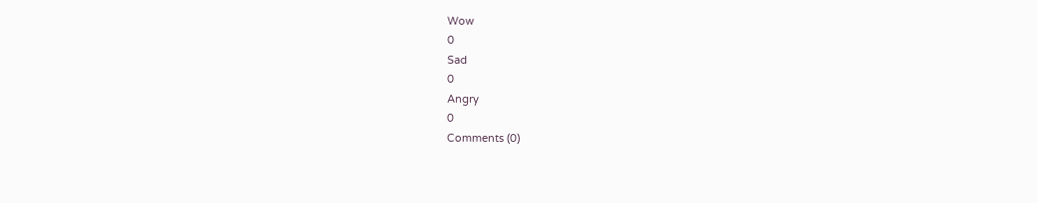Wow
0
Sad
0
Angry
0
Comments (0)